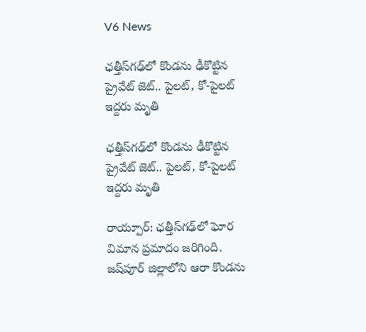V6 News

ఛత్తీస్‌గఢ్‌లో కొండను ఢీకొట్టిన ప్రైవేట్ జెట్.. పైలట్, కో-పైలట్ ఇద్దరు మృతి

ఛత్తీస్‌గఢ్‌లో కొండను ఢీకొట్టిన ప్రైవేట్ జెట్.. పైలట్, కో-పైలట్ ఇద్దరు మృతి

రాయ్పూర్: ఛత్తీస్‌గఢ్‌లో ఘోర విమాన ప్రమాదం జరిగింది. జష్‌పూర్ జిల్లాలోని ఆరా కొండను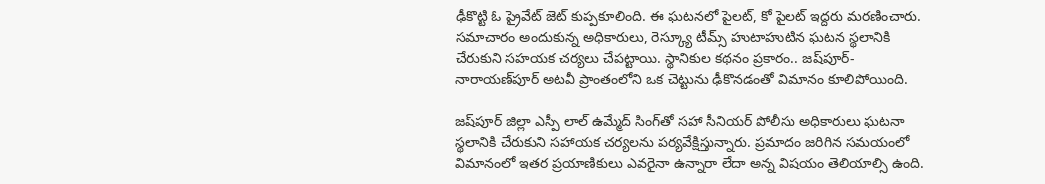ఢీకొట్టి ఓ ప్రైవేట్ జెట్ కుప్పకూలింది. ఈ ఘటనలో పైలట్, కో పైలట్ ఇద్దరు మరణించారు.  సమాచారం అందుకున్న అధికారులు, రెస్క్యూ టీమ్స్ హుటాహుటిన ఘటన స్థలానికి చేరుకుని సహయక చర్యలు చేపట్టాయి. స్థానికుల కథనం ప్రకారం.. జష్‌పూర్-నారాయణ్‌పూర్ అటవీ ప్రాంతంలోని ఒక చెట్టును ఢీకొనడంతో విమానం కూలిపోయింది.

జష్‌పూర్ జిల్లా ఎస్పీ లాల్ ఉమ్మేద్ సింగ్‌తో సహా సీనియర్ పోలీసు అధికారులు ఘటనా స్థలానికి చేరుకుని సహాయక చర్యలను పర్యవేక్షిస్తున్నారు. ప్రమాదం జరిగిన సమయంలో విమానంలో ఇతర ప్రయాణికులు ఎవరైనా ఉన్నారా లేదా అన్న విషయం తెలియాల్సి ఉంది.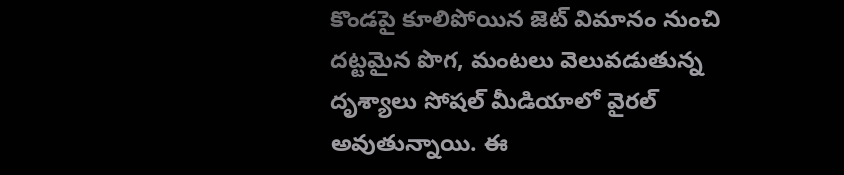కొండపై కూలిపోయిన జెట్ విమానం నుంచి దట్టమైన పొగ, మంటలు వెలువడుతున్న దృశ్యాలు సోషల్ మీడియాలో వైరల్ అవుతున్నాయి. ఈ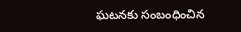ఘటనకు సంబంధించిన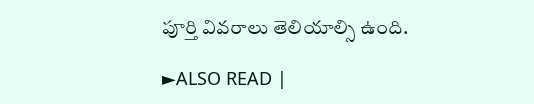పూర్తి వివరాలు తెలియాల్సి ఉంది.

►ALSO READ |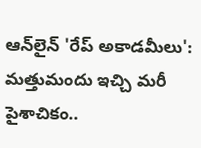ఆన్‌లైన్ 'రేప్ అకాడమీలు': మత్తుమందు ఇచ్చి మరీ పైశాచికం..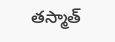తస్మాత్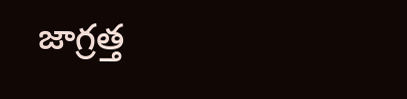జాగ్రత్త